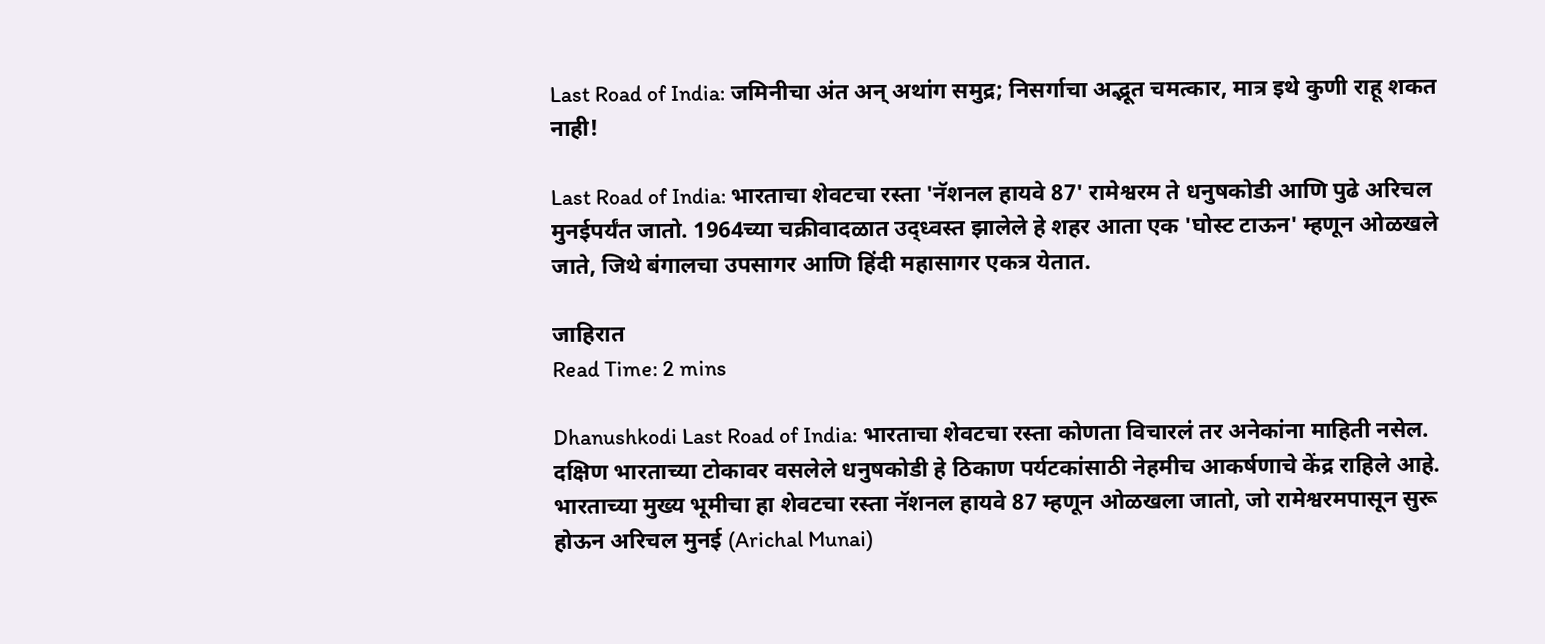Last Road of India: जमिनीचा अंत अन् अथांग समुद्र; निसर्गाचा अद्भूत चमत्कार, मात्र इथे कुणी राहू शकत नाही!

Last Road of India: भारताचा शेवटचा रस्ता 'नॅशनल हायवे 87' रामेश्वरम ते धनुषकोडी आणि पुढे अरिचल मुनईपर्यंत जातो. 1964च्या चक्रीवादळात उद्ध्वस्त झालेले हे शहर आता एक 'घोस्ट टाऊन' म्हणून ओळखले जाते, जिथे बंगालचा उपसागर आणि हिंदी महासागर एकत्र येतात.

जाहिरात
Read Time: 2 mins

Dhanushkodi Last Road of India: भारताचा शेवटचा रस्ता कोणता विचारलं तर अनेकांना माहिती नसेल. दक्षिण भारताच्या टोकावर वसलेले धनुषकोडी हे ठिकाण पर्यटकांसाठी नेहमीच आकर्षणाचे केंद्र राहिले आहे. भारताच्या मुख्य भूमीचा हा शेवटचा रस्ता नॅशनल हायवे 87 म्हणून ओळखला जातो, जो रामेश्वरमपासून सुरू होऊन अरिचल मुनई (Arichal Munai)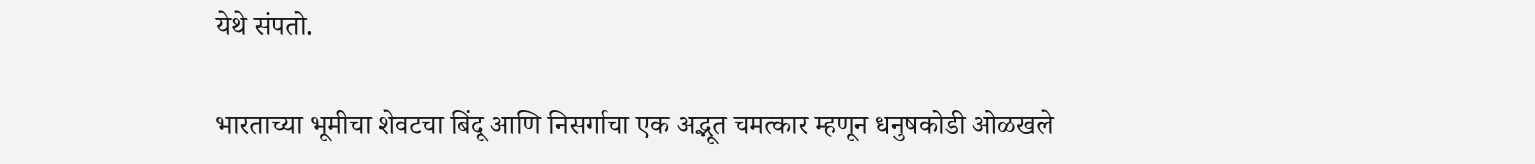येथे संपतो.

भारताच्या भूमीचा शेवटचा बिंदू आणि निसर्गाचा एक अद्भूत चमत्कार म्हणून धनुषकोडी ओळखले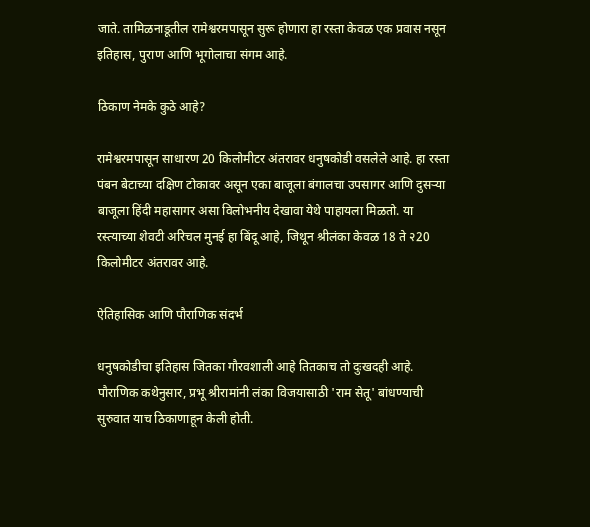जाते. तामिळनाडूतील रामेश्वरमपासून सुरू होणारा हा रस्ता केवळ एक प्रवास नसून इतिहास, पुराण आणि भूगोलाचा संगम आहे.

ठिकाण नेमके कुठे आहे?

रामेश्वरमपासून साधारण 20 किलोमीटर अंतरावर धनुषकोडी वसलेले आहे. हा रस्ता पंबन बेटाच्या दक्षिण टोकावर असून एका बाजूला बंगालचा उपसागर आणि दुसऱ्या बाजूला हिंदी महासागर असा विलोभनीय देखावा येथे पाहायला मिळतो. या रस्त्याच्या शेवटी अरिचल मुनई हा बिंदू आहे, जिथून श्रीलंका केवळ 18 ते २20 किलोमीटर अंतरावर आहे.

ऐतिहासिक आणि पौराणिक संदर्भ

धनुषकोडीचा इतिहास जितका गौरवशाली आहे तितकाच तो दुःखदही आहे. पौराणिक कथेनुसार, प्रभू श्रीरामांनी लंका विजयासाठी 'राम सेतू' बांधण्याची सुरुवात याच ठिकाणाहून केली होती.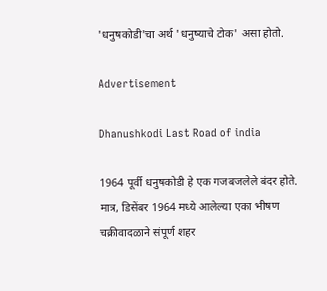'धनुषकोडी'चा अर्थ 'धनुष्याचे टोक' असा होतो.

Advertisement

Dhanushkodi Last Road of india

1964 पूर्वी धनुषकोडी हे एक गजबजलेले बंदर होते. मात्र, डिसेंबर 1964 मध्ये आलेल्या एका भीषण चक्रीवादळाने संपूर्ण शहर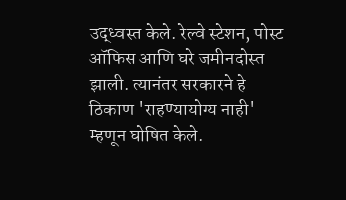उद्ध्वस्त केले. रेल्वे स्टेशन, पोस्ट ऑफिस आणि घरे जमीनदोस्त झाली. त्यानंतर सरकारने हे ठिकाण 'राहण्यायोग्य नाही' म्हणून घोषित केले.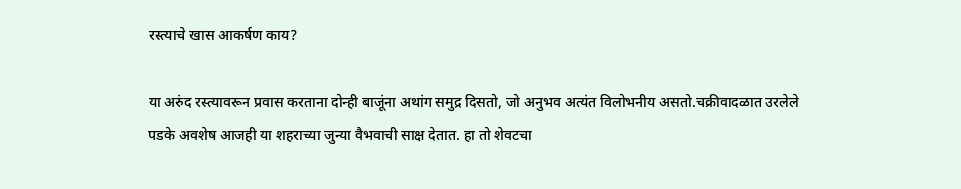रस्त्याचे खास आकर्षण काय?

या अरुंद रस्त्यावरून प्रवास करताना दोन्ही बाजूंना अथांग समुद्र दिसतो, जो अनुभव अत्यंत विलोभनीय असतो.चक्रीवादळात उरलेले पडके अवशेष आजही या शहराच्या जुन्या वैभवाची साक्ष देतात. हा तो शेवटचा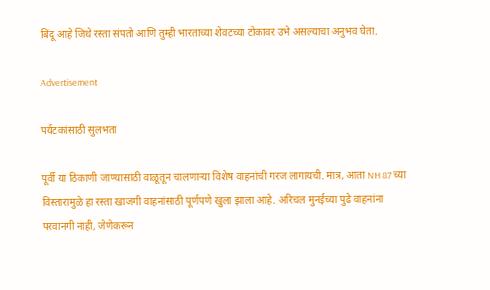बिंदू आहे जिथे रस्ता संपतो आणि तुम्ही भारताच्या शेवटच्या टोकावर उभे असल्याचा अनुभव घेता.

Advertisement

पर्यटकांसाठी सुलभता

पूर्वी या ठिकाणी जाण्यासाठी वाळूतून चालणाऱ्या विशेष वाहनांची गरज लागायची. मात्र, आता NH 87 च्या विस्तारामुळे हा रस्ता खाजगी वाहनांसाठी पूर्णपणे खुला झाला आहे. अरिचल मुनईच्या पुढे वाहनांना परवानगी नाही, जेणेकरून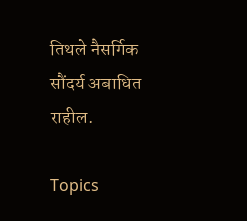तिथले नैसर्गिक सौंदर्य अबाधित राहील.

Topics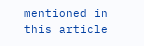mentioned in this article